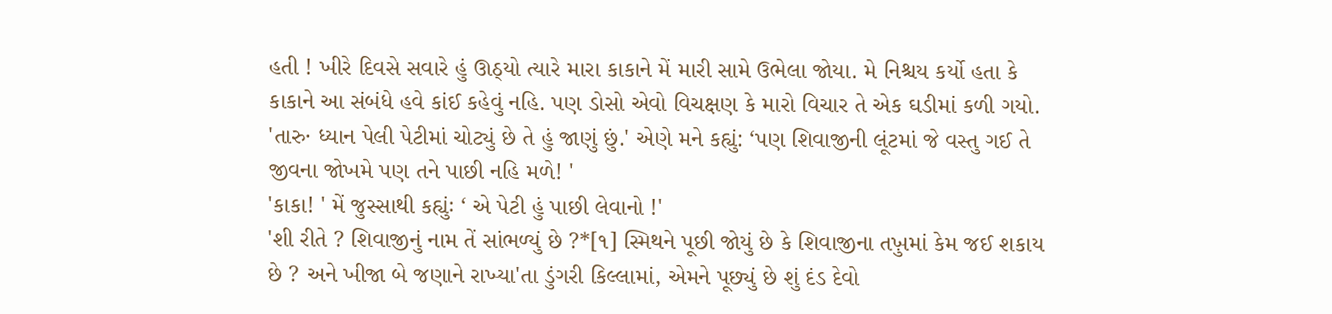હતી ! ખીરે દિવસે સવારે હું ઊઠ્યો ત્યારે મારા કાકાને મેં મારી સામે ઉભેલા જોયા. મે નિશ્ચય કર્યો હતા કે કાકાને આ સંબંધે હવે કાંઈ કહેવું નહિ. પણ ડોસો એવો વિચક્ષણ કે મારો વિચાર તે એક ઘડીમાં કળી ગયો.
'તારુ· ધ્યાન પેલી પેટીમાં ચોટ્યું છે તે હું જાણું છું.' એણે મને કહ્યું: ‘પણ શિવાજીની લૂંટમાં જે વસ્તુ ગઈ તે જીવના જોખમે પણ તને પાછી નહિ મળે! '
'કાકા! ' મેં જુસ્સાથી કહ્યુંઃ ‘ એ પેટી હું પાછી લેવાનો !'
'શી રીતે ? શિવાજીનું નામ તેં સાંભળ્યું છે ?*[૧] સ્મિથને પૂછી જોયું છે કે શિવાજીના તખ઼ુમાં કેમ જઈ શકાય છે ? અને ખીજા બે જણાને રાખ્યા'તા ડુંગરી કિલ્લામાં, એમને પૂછ્યું છે શું દંડ દેવો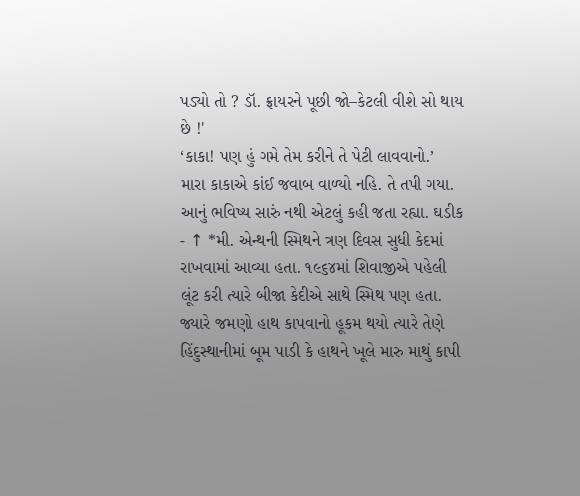પડ્યો તો ? ડૉ. ફ્રાયરને પૂછી જો–કેટલી વીશે સો થાય છે !'
‘કાકા! પણ હું ગમે તેમ કરીને તે પેટી લાવવાનો.’
મારા કાકાએ કાંઈ જવાબ વાળ્યો નહિ. તે તપી ગયા. આનું ભવિષ્ય સારું નથી એટલું કહી જતા રહ્યા. ઘડીક
- ↑ *મી. એન્થની સ્મિથને ત્રણ દિવસ સુધી કેદમાં રાખવામાં આવ્યા હતા. ૧૯૬૪માં શિવાજીએ પહેલી લૂંટ કરી ત્યારે બીજા કેદીએ સાથે સ્મિથ પણ હતા. જ્યારે જમણો હાથ કાપવાનો હૂકમ થયો ત્યારે તેણે હિંદુસ્થાનીમાં બૂમ પાડી કે હાથને ખૂલે મારુ માથું કાપી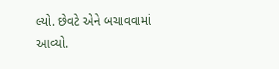લ્યો. છેવટે એને બચાવવામાં આવ્યો.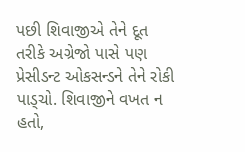પછી શિવાજીએ તેને દૂત તરીકે અગ્રેજો પાસે પણ પ્રેસીડન્ટ ઓકસન્ડને તેને રોકી પાડ્ચો. શિવાજીને વખત ન હતો,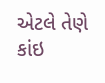એટલે તેણે કાંઇ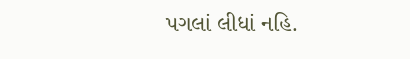પગલાં લીધાં નહિ.